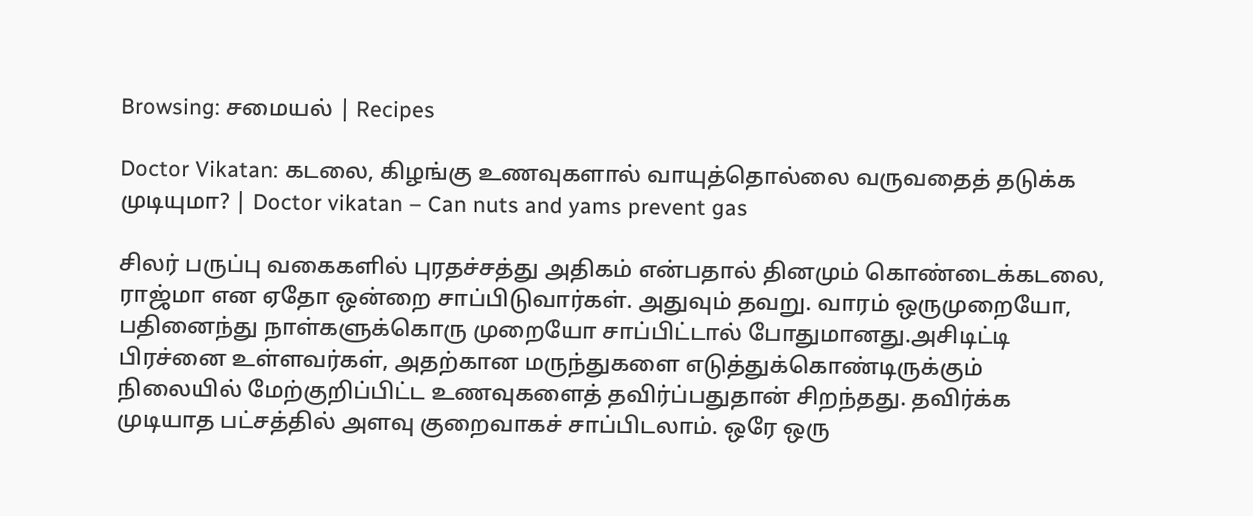Browsing: சமையல் | Recipes

Doctor Vikatan: கடலை, கிழங்கு உணவுகளால் வாயுத்தொல்லை வருவதைத் தடுக்க முடியுமா? | Doctor vikatan – Can nuts and yams prevent gas

சிலர் பருப்பு வகைகளில் புரதச்சத்து அதிகம் என்பதால் தினமும் கொண்டைக்கடலை, ராஜ்மா என ஏதோ ஒன்றை சாப்பிடுவார்கள். அதுவும் தவறு. வாரம் ஒருமுறையோ, பதினைந்து நாள்களுக்கொரு முறையோ சாப்பிட்டால் போதுமானது.அசிடிட்டி பிரச்னை உள்ளவர்கள், அதற்கான மருந்துகளை எடுத்துக்கொண்டிருக்கும் நிலையில் மேற்குறிப்பிட்ட உணவுகளைத் தவிர்ப்பதுதான் சிறந்தது. தவிர்க்க முடியாத பட்சத்தில் அளவு குறைவாகச் சாப்பிடலாம். ஒரே ஒரு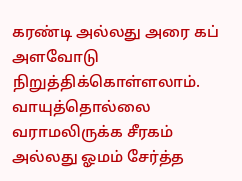கரண்டி அல்லது அரை கப் அளவோடு நிறுத்திக்கொள்ளலாம். வாயுத்தொல்லை வராமலிருக்க சீரகம் அல்லது ஓமம் சேர்த்த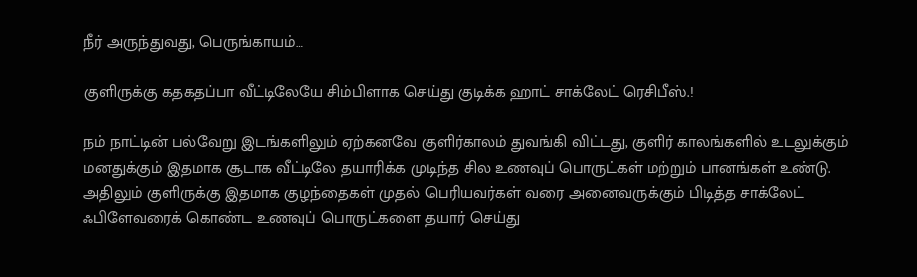நீர் அருந்துவது, பெருங்காயம்…

குளிருக்கு கதகதப்பா வீட்டிலேயே சிம்பிளாக செய்து குடிக்க ஹாட் சாக்லேட் ரெசிபீஸ்.!

நம் நாட்டின் பல்வேறு இடங்களிலும் ஏற்கனவே குளிர்காலம் துவங்கி விட்டது, குளிர் காலங்களில் உடலுக்கும் மனதுக்கும் இதமாக சூடாக வீட்டிலே தயாரிக்க முடிந்த சில உணவுப் பொருட்கள் மற்றும் பானங்கள் உண்டு. அதிலும் குளிருக்கு இதமாக குழந்தைகள் முதல் பெரியவர்கள் வரை அனைவருக்கும் பிடித்த சாக்லேட் ஃபிளேவரைக் கொண்ட உணவுப் பொருட்களை தயார் செய்து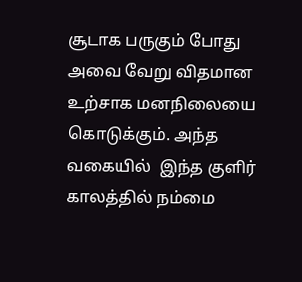சூடாக பருகும் போது அவை வேறு விதமான உற்சாக மனநிலையை கொடுக்கும். அந்த வகையில்  இந்த குளிர் காலத்தில் நம்மை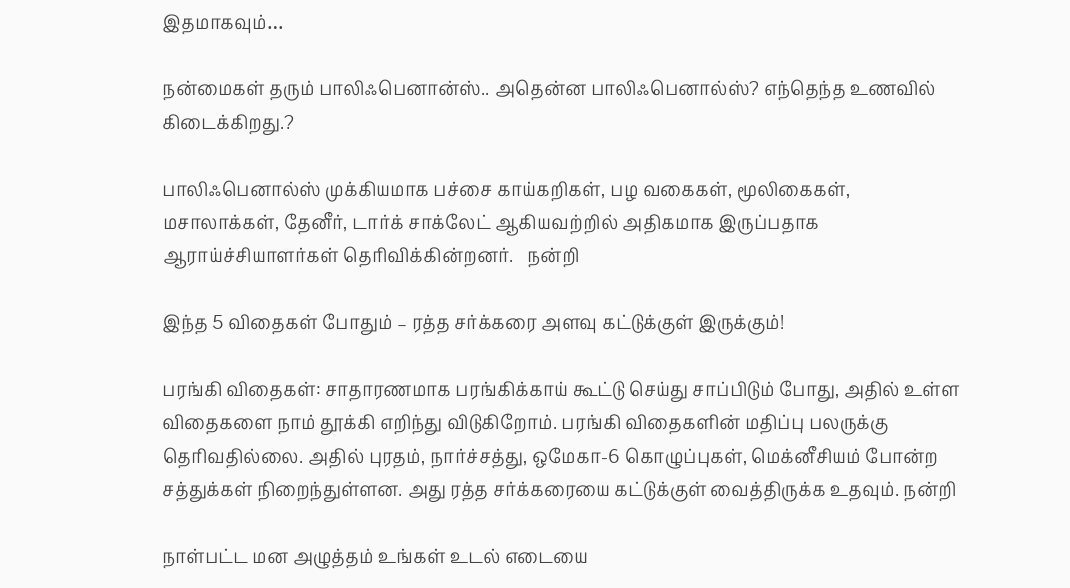இதமாகவும்…

நன்மைகள் தரும் பாலிஃபெனான்ஸ்.. அதென்ன பாலிஃபெனால்ஸ்? எந்தெந்த உணவில் கிடைக்கிறது.?

பாலிஃபெனால்ஸ் முக்கியமாக பச்சை காய்கறிகள், பழ வகைகள், மூலிகைகள், மசாலாக்கள், தேனீர், டார்க் சாக்லேட் ஆகியவற்றில் அதிகமாக இருப்பதாக ஆராய்ச்சியாளர்கள் தெரிவிக்கின்றனர்.   நன்றி

இந்த 5 விதைகள் போதும் – ரத்த சர்க்கரை அளவு கட்டுக்குள் இருக்கும்!

பரங்கி விதைகள்: சாதாரணமாக பரங்கிக்காய் கூட்டு செய்து சாப்பிடும் போது, அதில் உள்ள விதைகளை நாம் தூக்கி எறிந்து விடுகிறோம். பரங்கி விதைகளின் மதிப்பு பலருக்கு தெரிவதில்லை. அதில் புரதம், நார்ச்சத்து, ஒமேகா-6 கொழுப்புகள், மெக்னீசியம் போன்ற சத்துக்கள் நிறைந்துள்ளன. அது ரத்த சர்க்கரையை கட்டுக்குள் வைத்திருக்க உதவும். நன்றி

நாள்பட்ட மன அழுத்தம் உங்கள் உடல் எடையை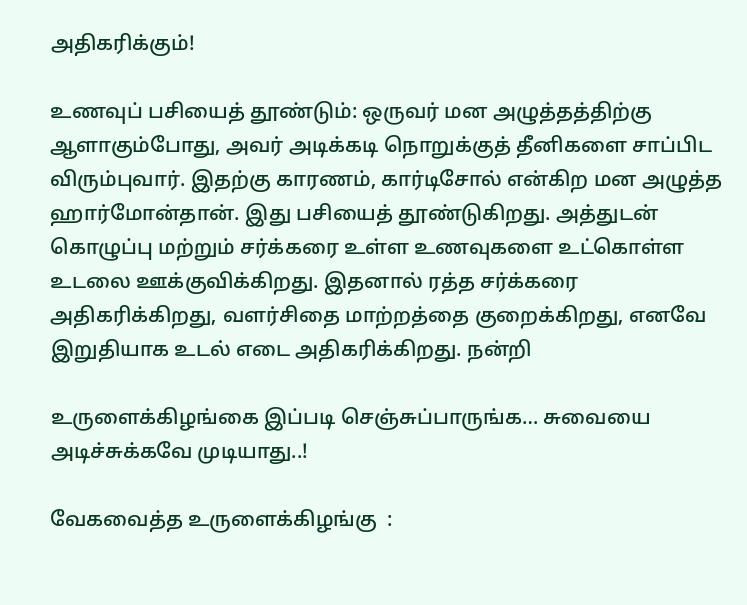அதிகரிக்கும்!

உணவுப் பசியைத் தூண்டும்: ஒருவர் மன அழுத்தத்திற்கு ஆளாகும்போது, அவர் அடிக்கடி நொறுக்குத் தீனிகளை சாப்பிட விரும்புவார். இதற்கு காரணம், கார்டிசோல் என்கிற மன அழுத்த ஹார்மோன்தான். இது பசியைத் தூண்டுகிறது. அத்துடன் கொழுப்பு மற்றும் சர்க்கரை உள்ள உணவுகளை உட்கொள்ள உடலை ஊக்குவிக்கிறது. இதனால் ரத்த சர்க்கரை அதிகரிக்கிறது, வளர்சிதை மாற்றத்தை குறைக்கிறது, எனவே இறுதியாக உடல் எடை அதிகரிக்கிறது. நன்றி

உருளைக்கிழங்கை இப்படி செஞ்சுப்பாருங்க… சுவையை அடிச்சுக்கவே முடியாது..!

வேகவைத்த உருளைக்கிழங்கு  :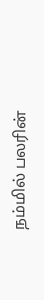நம்மில் பலரின்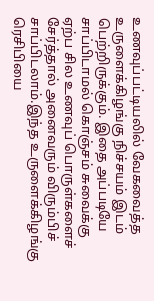உணவுப்பட்டியலில் வேகவைத்த உருளைக்கிழங்கு நிச்சயம் இடம் பெற்றிருக்கும். இதை அப்படியே சாப்பிடாமல் கொஞ்சம் சுவைக்கு ஏற்ப சில உணவுப் பொருள்களைச் சேர்த்தால் அனைவரும் விரும்பிச் சாப்பிடலாம்.இந்த உருளைக்கிழங்கு ரெசிபியை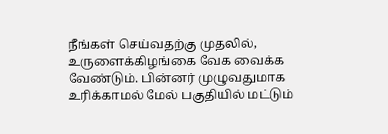நீங்கள் செய்வதற்கு முதலில், உருளைக்கிழங்கை வேக வைக்க வேண்டும். பின்னர் முழுவதுமாக உரிக்காமல் மேல் பகுதியில் மட்டும்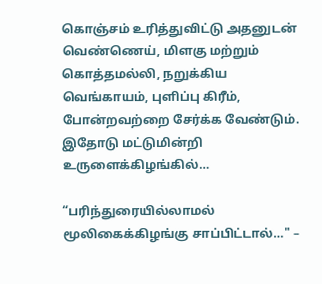கொஞ்சம் உரித்துவிட்டு அதனுடன் வெண்ணெய், மிளகு மற்றும் கொத்தமல்லி, நறுக்கிய வெங்காயம், புளிப்பு கிரீம், போன்றவற்றை சேர்க்க வேண்டும். இதோடு மட்டுமின்றி உருளைக்கிழங்கில்…

“பரிந்துரையில்லாமல் மூலிகைக்கிழங்கு சாப்பிட்டால்…" –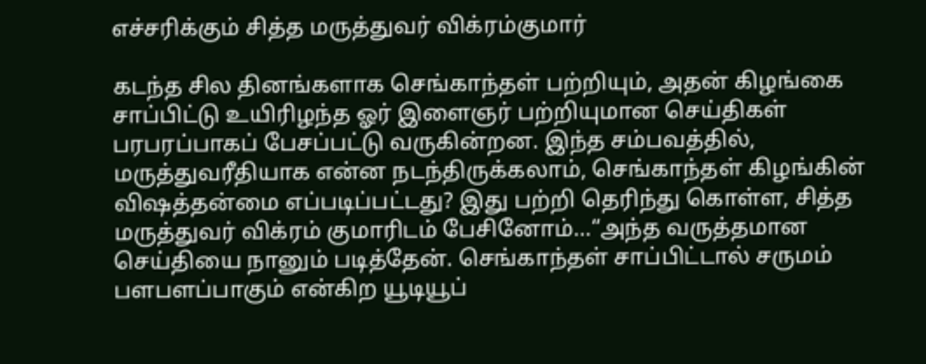எச்சரிக்கும் சித்த மருத்துவர் விக்ரம்குமார்

கடந்த சில தினங்களாக செங்காந்தள் பற்றியும், அதன் கிழங்கை சாப்பிட்டு உயிரிழந்த ஓர் இளைஞர் பற்றியுமான செய்திகள் பரபரப்பாகப் பேசப்பட்டு வருகின்றன. இந்த சம்பவத்தில், மருத்துவரீதியாக என்ன நடந்திருக்கலாம், செங்காந்தள் கிழங்கின் விஷத்தன்மை எப்படிப்பட்டது? இது பற்றி தெரிந்து கொள்ள, சித்த மருத்துவர் விக்ரம் குமாரிடம் பேசினோம்…“அந்த வருத்தமான செய்தியை நானும் படித்தேன். செங்காந்தள் சாப்பிட்டால் சருமம் பளபளப்பாகும் என்கிற யூடியூப்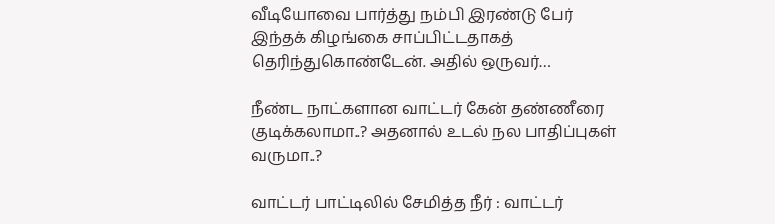வீடியோவை பார்த்து நம்பி இரண்டு பேர் இந்தக் கிழங்கை சாப்பிட்டதாகத் தெரிந்துகொண்டேன். அதில் ஒருவர்…

நீண்ட நாட்களான வாட்டர் கேன் தண்ணீரை குடிக்கலாமா..? அதனால் உடல் நல பாதிப்புகள் வருமா..?

வாட்டர் பாட்டிலில் சேமித்த நீர் : வாட்டர்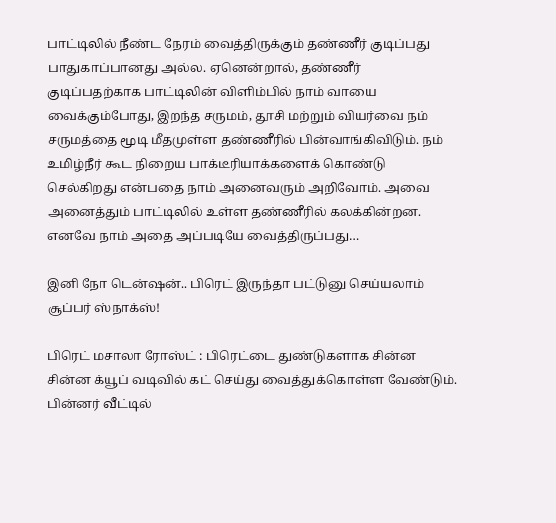பாட்டிலில் நீண்ட நேரம் வைத்திருக்கும் தண்ணீர் குடிப்பது பாதுகாப்பானது அல்ல. ஏனென்றால், தண்ணீர் குடிப்பதற்காக பாட்டிலின் விளிம்பில் நாம் வாயை வைக்கும்போது, இறந்த சருமம், தூசி மற்றும் வியர்வை நம் சருமத்தை மூடி மீதமுள்ள தண்ணீரில் பின்வாங்கிவிடும். நம் உமிழ்நீர் கூட நிறைய பாக்டீரியாக்களைக் கொண்டு செல்கிறது என்பதை நாம் அனைவரும் அறிவோம். அவை அனைத்தும் பாட்டிலில் உள்ள தண்ணீரில் கலக்கின்றன. எனவே நாம் அதை அப்படியே வைத்திருப்பது…

இனி நோ டென்ஷன்.. பிரெட் இருந்தா பட்டுனு செய்யலாம் சூப்பர் ஸ்நாக்ஸ்!

பிரெட் மசாலா ரோஸ்ட் : பிரெட்டை துண்டுகளாக சின்ன சின்ன க்யூப் வடிவில் கட் செய்து வைத்துக்கொள்ள வேண்டும். பின்னர் வீட்டில்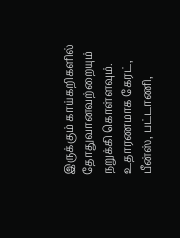இருக்கும் காய்கறிகளில் தோதுவானவற்றையும் நறுக்கி கொள்ளவும். உதாரணமாக கேரட், பீன்ஸ், பட்டாணி,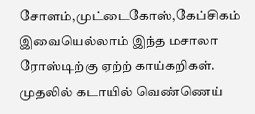சோளம்,முட்டைகோஸ்,கேப்சிகம் இவையெல்லாம் இந்த மசாலா ரோஸ்டிற்கு ஏற்ற் காய்கறிகள். முதலில் கடாயில் வெண்ணெய்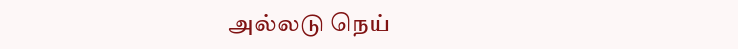அல்லடு நெய்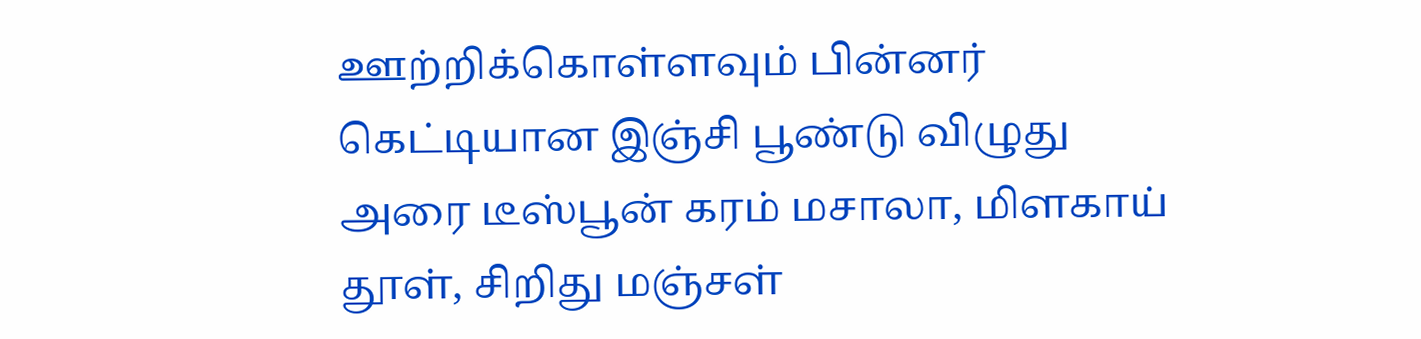ஊற்றிக்கொள்ளவும் பின்னர் கெட்டியான இஞ்சி பூண்டு விழுது அரை டீஸ்பூன் கரம் மசாலா, மிளகாய் தூள், சிறிது மஞ்சள்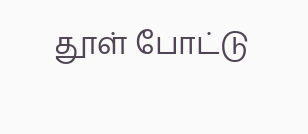தூள் போட்டு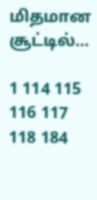மிதமான சூட்டில்…

1 114 115 116 117 118 184